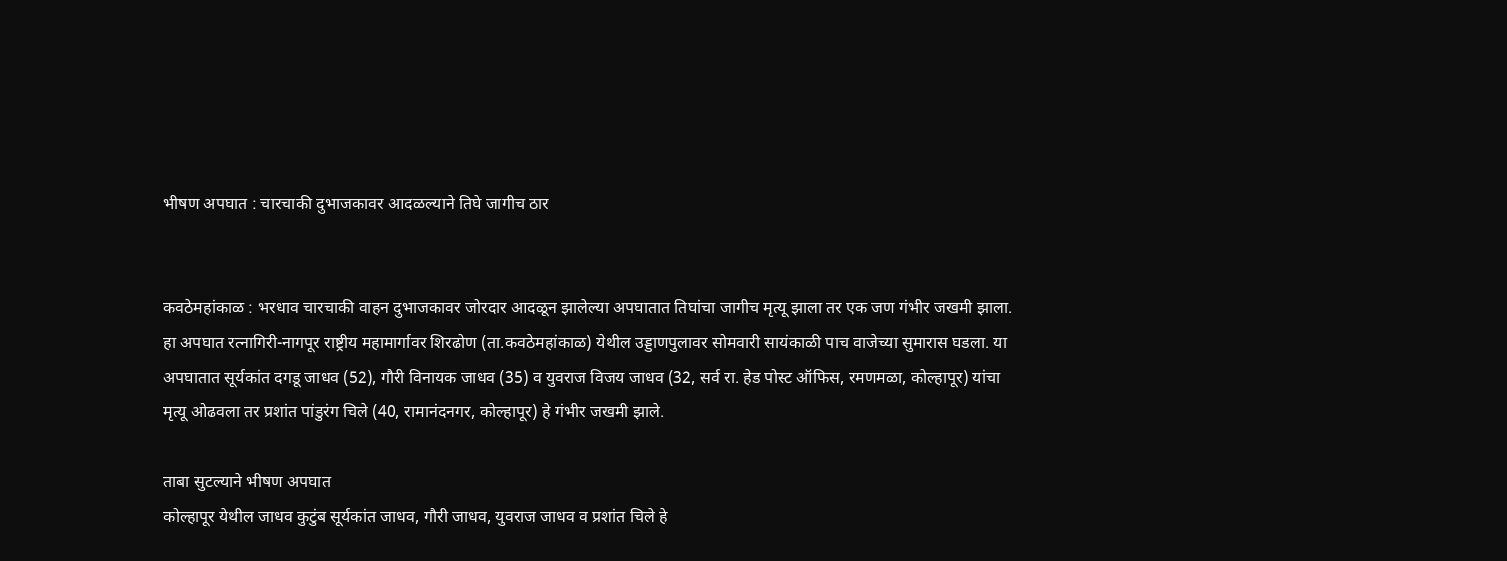भीषण अपघात : चारचाकी दुभाजकावर आदळल्याने तिघे जागीच ठार


कवठेमहांकाळ : भरधाव चारचाकी वाहन दुभाजकावर जोरदार आदळून झालेल्या अपघातात तिघांचा जागीच मृत्यू झाला तर एक जण गंभीर जखमी झाला. हा अपघात रत्नागिरी-नागपूर राष्ट्रीय महामार्गावर शिरढोण (ता.कवठेमहांकाळ) येथील उड्डाणपुलावर सोमवारी सायंकाळी पाच वाजेच्या सुमारास घडला. या अपघातात सूर्यकांत दगडू जाधव (52), गौरी विनायक जाधव (35) व युवराज विजय जाधव (32, सर्व रा. हेड पोस्ट ऑफिस, रमणमळा, कोल्हापूर) यांचा मृत्यू ओढवला तर प्रशांत पांडुरंग चिले (40, रामानंदनगर, कोल्हापूर) हे गंभीर जखमी झाले.

ताबा सुटल्याने भीषण अपघात
कोल्हापूर येथील जाधव कुटुंब सूर्यकांत जाधव, गौरी जाधव, युवराज जाधव व प्रशांत चिले हे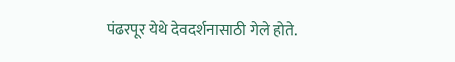पंढरपूर येथे देवदर्शनासाठी गेले होते.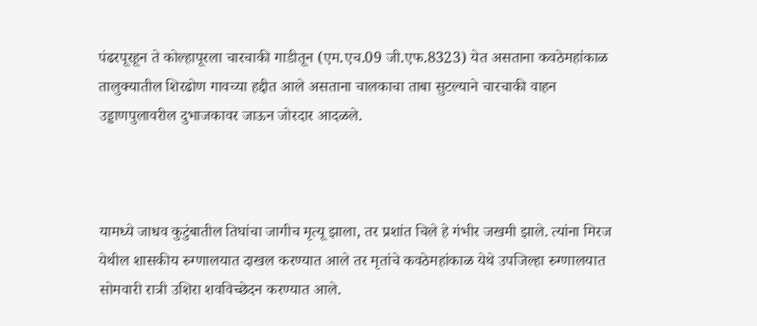पंढरपूरहून ते कोल्हापूरला चारचाकी गाडीतून (एम.एच.09 जी.एफ.8323) येत असताना कवठेमहांकाळ तालुक्यातील शिरढोण गावच्या हद्दीत आले असताना चालकाचा ताबा सुटल्याने चारचाकी वाहन उड्डाणपुलावरील दुभाजकावर जाऊन जोरदार आदळले.



यामध्ये जाधव कुटुंबातील तिघांचा जागीच मृत्यू झाला, तर प्रशांत चिले हे गंभीर जखमी झाले. त्यांना मिरज येथील शासकीय रुग्णालयात दाखल करण्यात आले तर मृतांचे कवठेमहांकाळ येथे उपजिल्हा रुग्णालयात सोमवारी रात्री उशिरा शवविच्छेदन करण्यात आले.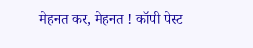मेहनत कर, मेहनत ! कॉपी पेस्ट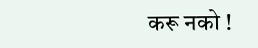करू नको !